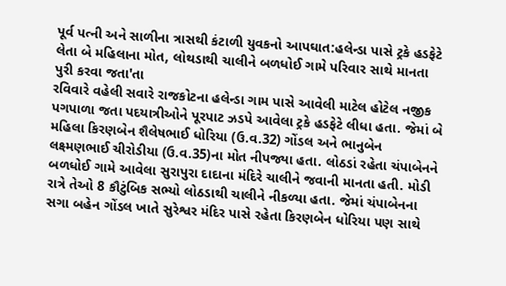પૂર્વ પત્ની અને સાળીના ત્રાસથી કંટાળી યુવકનો આપઘાત:હલેન્ડા પાસે ટ્રકે હડફેટે લેતા બે મહિલાના મોત, લોથડાથી ચાલીને બળધોઈ ગામે પરિવાર સાથે માનતા પુરી કરવા જતા'તા
રવિવારે વહેલી સવારે રાજકોટના હલેન્ડા ગામ પાસે આવેલી માટેલ હોટેલ નજીક પગપાળા જતા પદયાત્રીઓને પૂરપાટ ઝડપે આવેલા ટ્રકે હડફેટે લીધા હતા. જેમાં બે મહિલા કિરણબેન શૈલેષભાઈ ધોરિયા (ઉ.વ.32) ગોંડલ અને ભાનુબેન લક્ષ્મણભાઈ ચીરોડીયા (ઉ.વ.35)ના મોત નીપજ્યા હતા. લોઠડાં રહેતા ચંપાબેનને બળધોઈ ગામે આવેલા સુરાપુરા દાદાના મંદિરે ચાલીને જવાની માનતા હતી. મોડી રાત્રે તેઓ 8 કૌટુંબિક સભ્યો લોઠડાથી ચાલીને નીકળ્યા હતા. જેમાં ચંપાબેનના સગા બહેન ગોંડલ ખાતે સુરેશ્વર મંદિર પાસે રહેતા કિરણબેન ધોરિયા પણ સાથે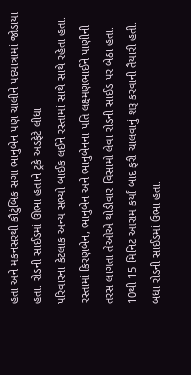હતા અને મકનસરથી કૌટુંબિક સગા ભાનુબેન પણ ચાલીને પદયાત્રામાં જોડાયા હતા. રોડની સાઈડમાં ઊભા હતાને ટ્રકે અડફેટે લીધા
પરિવારના કેટલાક અન્ય સભ્યો બાઈક લઈને રસ્તામાં સાથે સાથે રહેતા હતા. રસ્તામાં કિરણબેન, ભાનુબેન અને ભાનુબેનના પતિ લક્ષ્મણભાઈને પાણીની તરસ લાગતા તેઓએ થોડીવાર વિસામો લેવા રોડની સાઈડ પર બેઠા હતા. 10થી 15 મિનિટ આરામ કર્યાં બાદ ફરી ચાલવાનું શરૂ કરવાની તૈયારી હતી. બધા રોડની સાઈડમાં ઉભા હતા.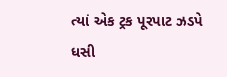ત્યાં એક ટ્રક પૂરપાટ ઝડપે ધસી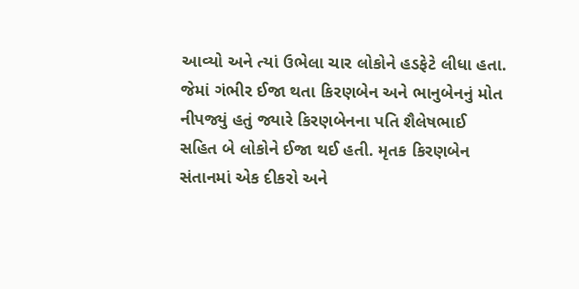આવ્યો અને ત્યાં ઉભેલા ચાર લોકોને હડફેટે લીધા હતા. જેમાં ગંભીર ઈજા થતા કિરણબેન અને ભાનુબેનનું મોત નીપજ્યું હતું જ્યારે કિરણબેનના પતિ શૈલેષભાઈ સહિત બે લોકોને ઈજા થઈ હતી. મૃતક કિરણબેન સંતાનમાં એક દીકરો અને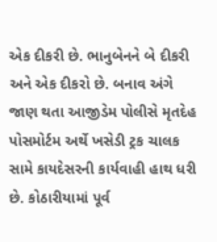એક દીકરી છે. ભાનુબેનને બે દીકરી અને એક દીકરો છે. બનાવ અંગે જાણ થતા આજીડેમ પોલીસે મૃતદેહ પોસમોર્ટમ અર્થે ખસેડી ટ્રક ચાલક સામે કાયદેસરની કાર્યવાહી હાથ ધરી છે. કોઠારીયામાં પૂર્વ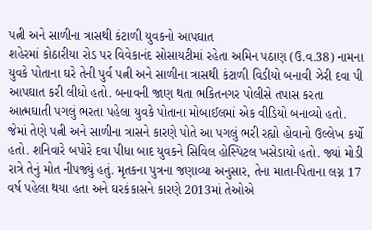પત્ની અને સાળીના ત્રાસથી કંટાળી યુવકનો આપઘાત
શહેરમાં કોઠારીયા રોડ પર વિવેકાનંદ સોસાયટીમાં રહેતા અમિન પઠાણ (ઉ.વ.38) નામના યુવકે પોતાના ઘરે તેની પુર્વ પત્ની અને સાળીના ત્રાસથી કંટાળી વિડીયો બનાવી ઝેરી દવા પી આપઘાત કરી લીધો હતો. બનાવની જાણ થતા ભકિતનગર પોલીસે તપાસ કરતા આત્મઘાતી પગલું ભરતા પહેલા યુવકે પોતાના મોબાઈલમાં એક વીડિયો બનાવ્યો હતો. જેમાં તેણે પત્ની અને સાળીના ત્રાસને કારણે પોતે આ પગલું ભરી રહ્યો હોવાનો ઉલ્લેખ કર્યો હતો. શનિવારે બપોરે દવા પીધા બાદ યુવકને સિવિલ હોસ્પિટલ ખસેડાયો હતો. જ્યાં મોડી રાત્રે તેનું મોત નીપજ્યું હતું. મૃતકના પુત્રના જણાવ્યા અનુસાર, તેના માતા-પિતાના લગ્ન 17 વર્ષ પહેલા થયા હતા અને ઘરકંકાસને કારણે 2013માં તેઓએ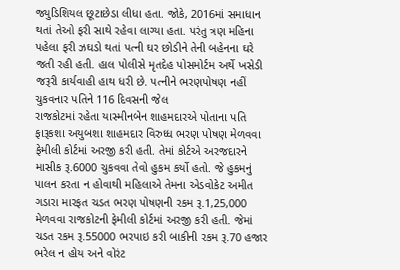જ્યુડિશિયલ છૂટાછેડા લીધા હતા. જોકે, 2016માં સમાધાન થતાં તેઓ ફરી સાથે રહેવા લાગ્યા હતા. પરંતુ ત્રણ મહિના પહેલા ફરી ઝઘડો થતાં પત્ની ઘર છોડીને તેની બહેનના ઘરે જતી રહી હતી. હાલ પોલીસે મૃતદેહ પોસમોર્ટમ અર્થે ખસેડી જરૂરી કાર્યવાહી હાથ ધરી છે. પત્નીને ભરણપોષણ નહીં ચુકવનાર પતિને 116 દિવસની જેલ
રાજકોટમાં રહેતા યાસ્મીનબેન શાહમદારએ પોતાના પતિ ફારૂકશા અયુબશા શાહમદાર વિરુધ્ધ ભરણ પોષણ મેળવવા ફેમીલી કોર્ટમાં અરજી કરી હતી. તેમાં કોર્ટએ અરજદારને માસીક રૂ.6000 ચુકવવા તેવો હુકમ કર્યો હતો. જે હુકમનું પાલન કરતા ન હોવાથી મહિલાએ તેમના એડવોકેટ અમીત ગડારા મારફત ચડત ભરણ પોષણની રકમ રૂ.1,25,000 મેળવવા રાજકોટની ફેમીલી કોર્ટમાં અરજી કરી હતી. જેમાં ચડત રકમ રૂ.55000 ભરપાઇ કરી બાકીની રકમ રૂ.70 હજાર ભરેલ ન હોય અને વોરંટ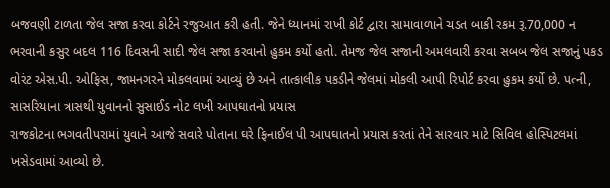બજવણી ટાળતા જેલ સજા કરવા કોર્ટને રજુઆત કરી હતી. જેને ધ્યાનમાં રાખી કોર્ટ દ્વારા સામાવાળાને ચડત બાકી રકમ રૂ.70,000 ન ભરવાની કસુર બદલ 116 દિવસની સાદી જેલ સજા કરવાનો હુકમ કર્યો હતો. તેમજ જેલ સજાની અમલવારી કરવા સબબ જેલ સજાનું પકડ વોરંટ એસ.પી. ઓફિસ, જામનગરને મોકલવામાં આવ્યું છે અને તાત્કાલીક પકડીને જેલમાં મોકલી આપી રિપોર્ટ કરવા હુકમ કર્યો છે. પત્ની, સાસરિયાના ત્રાસથી યુવાનનો સુસાઈડ નોટ લખી આપઘાતનો પ્રયાસ
રાજકોટના ભગવતીપરામાં યુવાને આજે સવારે પોતાના ઘરે ફિનાઈલ પી આપઘાતનો પ્રયાસ કરતાં તેને સારવાર માટે સિવિલ હોસ્પિટલમાં ખસેડવામાં આવ્યો છે.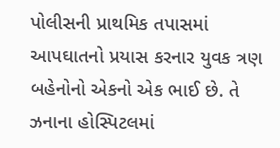પોલીસની પ્રાથમિક તપાસમાં આપઘાતનો પ્રયાસ કરનાર યુવક ત્રણ બહેનોનો એકનો એક ભાઈ છે. તે ઝનાના હોસ્પિટલમાં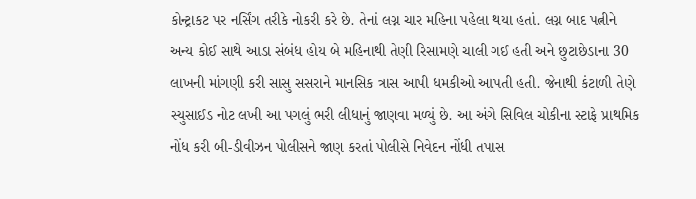કોન્ટ્રાકટ પર નર્સિંગ તરીકે નોકરી કરે છે. તેનાં લગ્ન ચાર મહિના પહેલા થયા હતાં. લગ્ન બાદ પત્નીને અન્ય કોઈ સાથે આડા સંબંધ હોય બે મહિનાથી તેણી રિસામણે ચાલી ગઈ હતી અને છુટાછેડાના 30 લાખની માંગણી કરી સાસુ સસરાને માનસિક ત્રાસ આપી ધમકીઓ આપતી હતી. જેનાથી કંટાળી તેણે સ્યુસાઈડ નોટ લખી આ પગલું ભરી લીધાનું જાણવા મળ્યું છે. આ અંગે સિવિલ ચોકીના સ્ટાફે પ્રાથમિક નોંધ કરી બી-ડીવીઝન પોલીસને જાણ કરતાં પોલીસે નિવેદન નોંધી તપાસ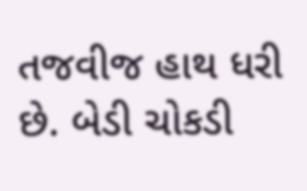તજવીજ હાથ ધરી છે. બેડી ચોકડી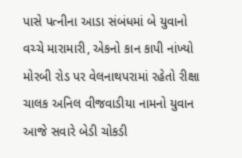પાસે પત્નીના આડા સંબંધમાં બે યુવાનો વચ્ચે મારામારી, એકનો કાન કાપી નાંખ્યો
મોરબી રોડ પર વેલનાથપરામાં રહેતો રીક્ષા ચાલક અનિલ વીજવાડીયા નામનો યુવાન આજે સવારે બેડી ચોકડી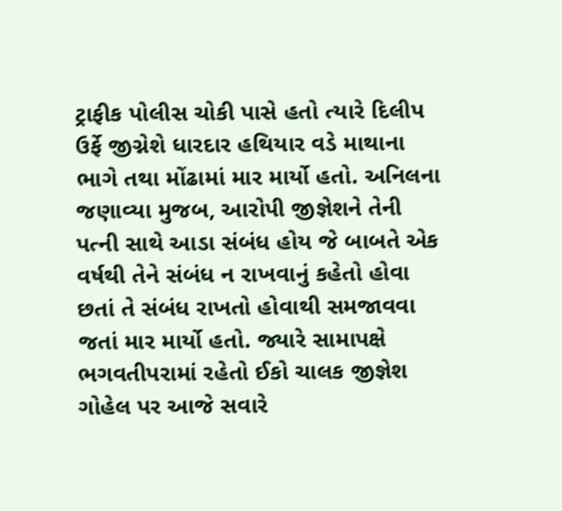ટ્રાફીક પોલીસ ચોકી પાસે હતો ત્યારે દિલીપ ઉર્ફે જીગ્નેશે ધારદાર હથિયાર વડે માથાના ભાગે તથા મોંઢામાં માર માર્યો હતો. અનિલના જણાવ્યા મુજબ, આરોપી જીજ્ઞેશને તેની પત્ની સાથે આડા સંબંધ હોય જે બાબતે એક વર્ષથી તેને સંબંધ ન રાખવાનું કહેતો હોવા છતાં તે સંબંધ રાખતો હોવાથી સમજાવવા જતાં માર માર્યો હતો. જ્યારે સામાપક્ષે ભગવતીપરામાં રહેતો ઈકો ચાલક જીજ્ઞેશ ગોહેલ પર આજે સવારે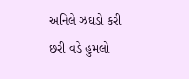અનિલે ઝઘડો કરી છરી વડે હુમલો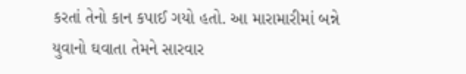કરતાં તેનો કાન કપાઈ ગયો હતો. આ મારામારીમાં બન્ને યુવાનો ઘવાતા તેમને સારવાર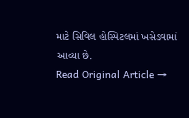માટે સિવિલ હોસ્પિટલમાં ખસેડવામાં આવ્યા છે.
Read Original Article →